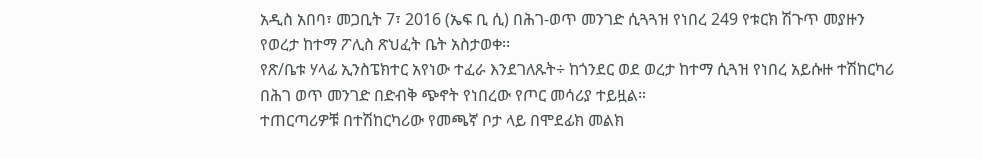አዲስ አበባ፣ መጋቢት 7፣ 2016 (ኤፍ ቢ ሲ) በሕገ-ወጥ መንገድ ሲጓጓዝ የነበረ 249 የቱርክ ሽጉጥ መያዙን የወረታ ከተማ ፖሊስ ጽህፈት ቤት አስታወቀ፡፡
የጽ/ቤቱ ሃላፊ ኢንስፔክተር አየነው ተፈራ እንደገለጹት÷ ከጎንደር ወደ ወረታ ከተማ ሲጓዝ የነበረ አይሱዙ ተሽከርካሪ በሕገ ወጥ መንገድ በድብቅ ጭኖት የነበረው የጦር መሳሪያ ተይዟል።
ተጠርጣሪዎቹ በተሽከርካሪው የመጫኛ ቦታ ላይ በሞደፊክ መልክ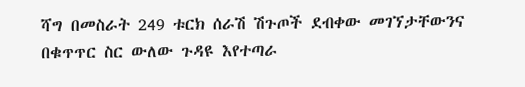ሻግ በመስራት 249 ቱርክ ሰራሽ ሽጉጦች ደብቀው መገኘታቸውንና በቁጥጥር ስር ውለው ጉዳዩ እየተጣራ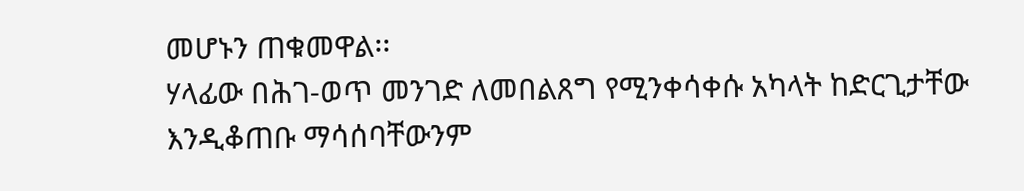መሆኑን ጠቁመዋል፡፡
ሃላፊው በሕገ-ወጥ መንገድ ለመበልጸግ የሚንቀሳቀሱ አካላት ከድርጊታቸው እንዲቆጠቡ ማሳሰባቸውንም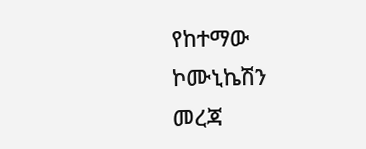የከተማው ኮሙኒኬሽን መረጃ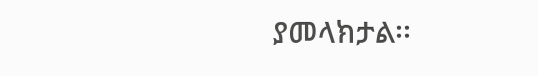ያመላክታል፡፡